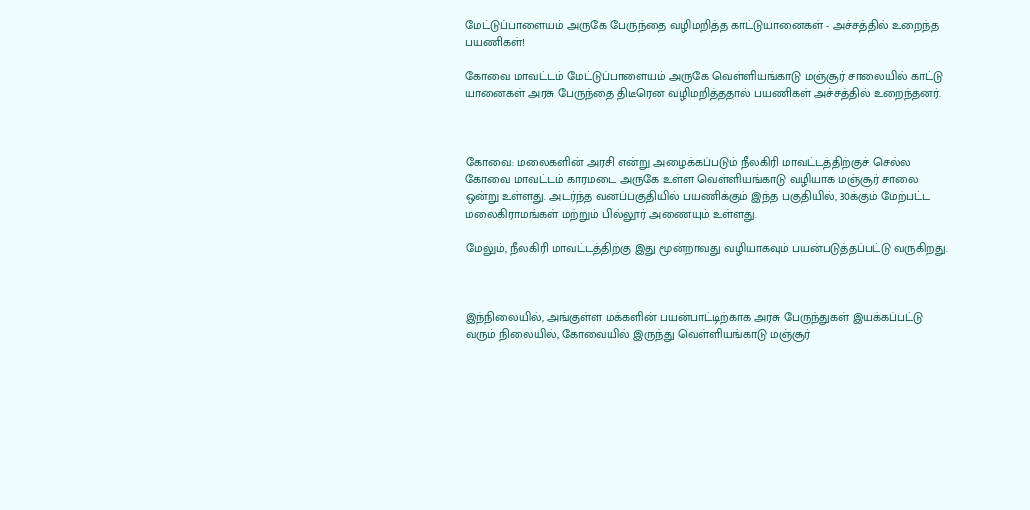மேட்டுப்பாளையம் அருகே பேருந்தை வழிமறித்த காட்டுயானைகள் - அச்சத்தில் உறைந்த பயணிகள்!

கோவை மாவட்டம் மேட்டுப்பாளையம் அருகே வெள்ளியங்காடு மஞ்சூர் சாலையில் காட்டு யானைகள் அரசு பேருந்தை திடீரென வழிமறித்ததால் பயணிகள் அச்சத்தில் உறைந்தனர்.



கோவை: மலைகளின் அரசி என்று அழைக்கப்படும் நீலகிரி மாவட்டத்திற்குச் செல்ல கோவை மாவட்டம் காரமடை அருகே உள்ள வெள்ளியங்காடு வழியாக மஞ்சூர் சாலை ஒன்று உள்ளது. அடர்ந்த வனப்பகுதியில் பயணிக்கும் இந்த பகுதியில், 30க்கும் மேற்பட்ட மலைகிராமங்கள் மற்றும் பில்லூர் அணையும் உள்ளது.

மேலும், நீலகிரி மாவட்டத்திற்கு இது மூன்றாவது வழியாகவும் பயன்படுத்தப்பட்டு வருகிறது.



இந்நிலையில், அங்குள்ள மக்களின் பயன்பாட்டிற்காக அரசு பேருந்துகள் இயக்கப்பட்டு வரும் நிலையில், கோவையில் இருந்து வெள்ளியங்காடு மஞ்சூர்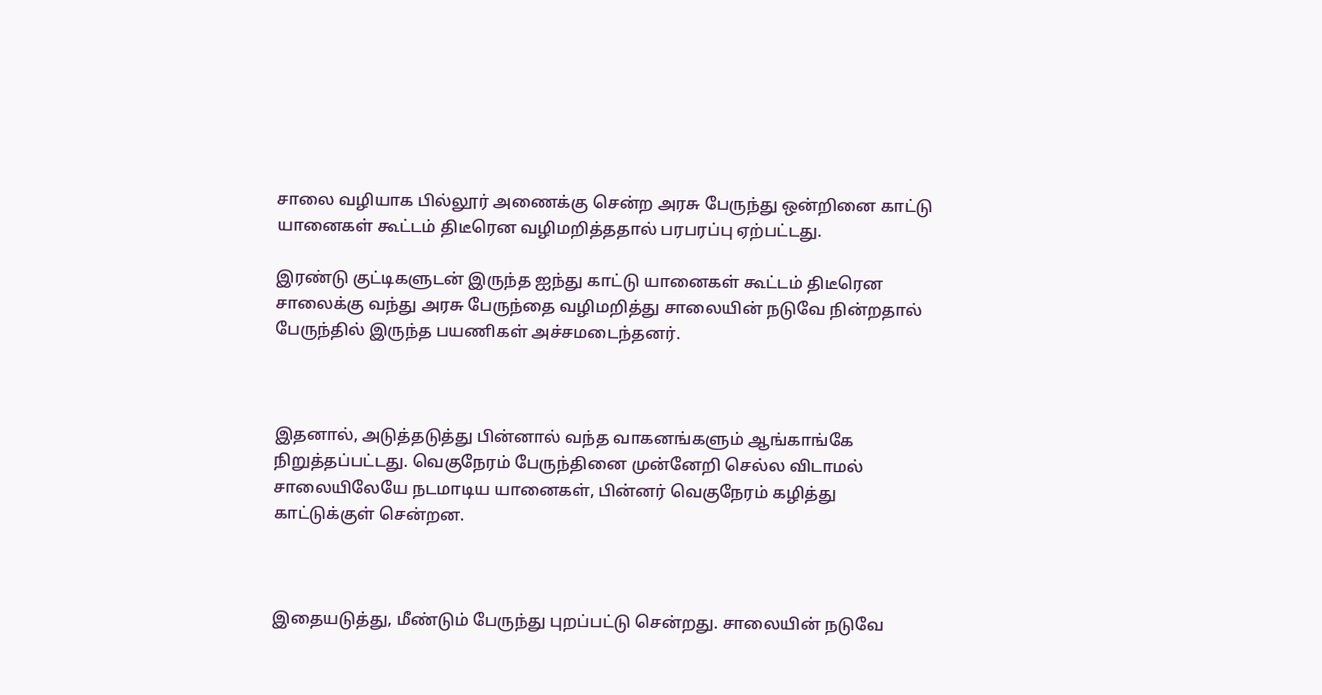சாலை வழியாக பில்லூர் அணைக்கு சென்ற அரசு பேருந்து ஒன்றினை காட்டு யானைகள் கூட்டம் திடீரென வழிமறித்ததால் பரபரப்பு ஏற்பட்டது.

இரண்டு குட்டிகளுடன் இருந்த ஐந்து காட்டு யானைகள் கூட்டம் திடீரென சாலைக்கு வந்து அரசு பேருந்தை வழிமறித்து சாலையின் நடுவே நின்றதால் பேருந்தில் இருந்த பயணிகள் அச்சமடைந்தனர்.



இதனால், அடுத்தடுத்து பின்னால் வந்த வாகனங்களும் ஆங்காங்கே நிறுத்தப்பட்டது. வெகுநேரம் பேருந்தினை முன்னேறி செல்ல விடாமல் சாலையிலேயே நடமாடிய யானைகள், பின்னர் வெகுநேரம் கழித்து காட்டுக்குள் சென்றன.



இதையடுத்து, மீண்டும் பேருந்து புறப்பட்டு சென்றது. சாலையின் நடுவே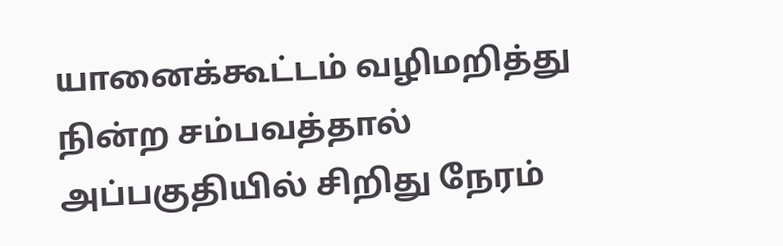யானைக்கூட்டம் வழிமறித்து நின்ற சம்பவத்தால் அப்பகுதியில் சிறிது நேரம்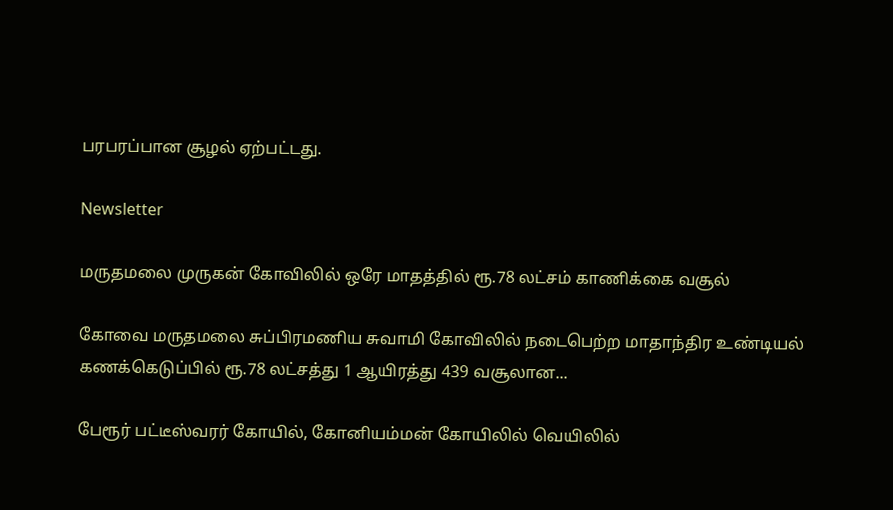பரபரப்பான சூழல் ஏற்பட்டது.

Newsletter

மருதமலை முருகன் கோவிலில் ஒரே மாதத்தில் ரூ.78 லட்சம் காணிக்கை வசூல்

கோவை மருதமலை சுப்பிரமணிய சுவாமி கோவிலில் நடைபெற்ற மாதாந்திர உண்டியல் கணக்கெடுப்பில் ரூ.78 லட்சத்து 1 ஆயிரத்து 439 வசூலான...

பேரூர் பட்டீஸ்வரர் கோயில், கோனியம்மன் கோயிலில் வெயிலில்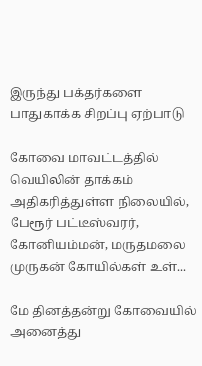இருந்து பக்தர்களை பாதுகாக்க சிறப்பு ஏற்பாடு

கோவை மாவட்டத்தில் வெயிலின் தாக்கம் அதிகரித்துள்ள நிலையில், பேரூர் பட்டீஸ்வரர், கோனியம்மன், மருதமலை முருகன் கோயில்கள் உள்...

மே தினத்தன்று கோவையில் அனைத்து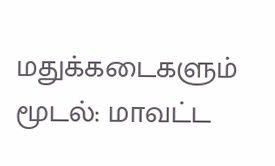மதுக்கடைகளும் மூடல்: மாவட்ட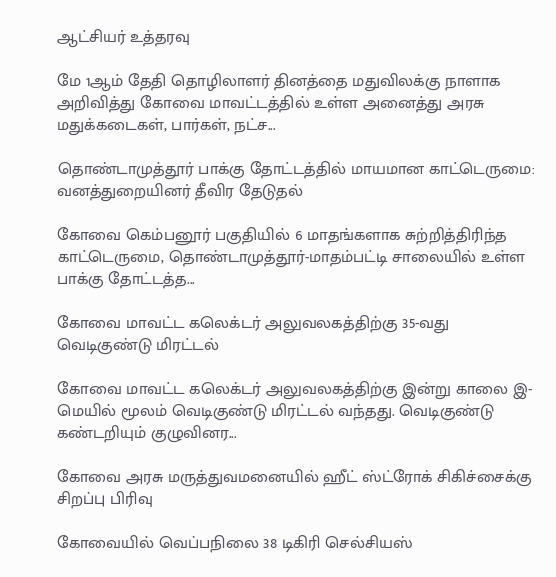ஆட்சியர் உத்தரவு

மே 1ஆம் தேதி தொழிலாளர் தினத்தை மதுவிலக்கு நாளாக அறிவித்து கோவை மாவட்டத்தில் உள்ள அனைத்து அரசு மதுக்கடைகள், பார்கள், நட்ச...

தொண்டாமுத்தூர் பாக்கு தோட்டத்தில் மாயமான காட்டெருமை: வனத்துறையினர் தீவிர தேடுதல்

கோவை கெம்பனூர் பகுதியில் 6 மாதங்களாக சுற்றித்திரிந்த காட்டெருமை, தொண்டாமுத்தூர்-மாதம்பட்டி சாலையில் உள்ள பாக்கு தோட்டத்த...

கோவை மாவட்ட கலெக்டர் அலுவலகத்திற்கு 35-வது வெடிகுண்டு மிரட்டல்

கோவை மாவட்ட கலெக்டர் அலுவலகத்திற்கு இன்று காலை இ-மெயில் மூலம் வெடிகுண்டு மிரட்டல் வந்தது. வெடிகுண்டு கண்டறியும் குழுவினர...

கோவை அரசு மருத்துவமனையில் ஹீட் ஸ்ட்ரோக் சிகிச்சைக்கு சிறப்பு பிரிவு

கோவையில் வெப்பநிலை 38 டிகிரி செல்சியஸ்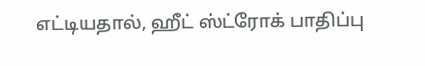எட்டியதால், ஹீட் ஸ்ட்ரோக் பாதிப்பு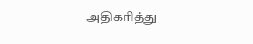அதிகரித்து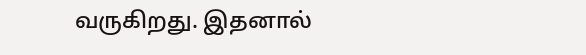வருகிறது. இதனால்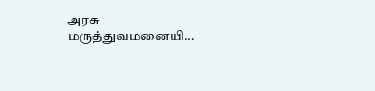அரசு மருத்துவமனையி...